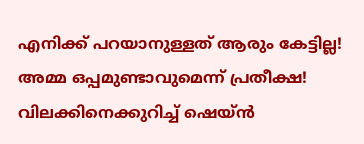എനിക്ക് പറയാനുള്ളത് ആരും കേട്ടില്ല! അമ്മ ഒപ്പമുണ്ടാവുമെന്ന് പ്രതീക്ഷ! വിലക്കിനെക്കുറിച്ച് ഷെയ്ന്‍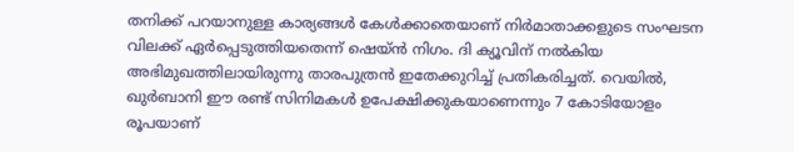തനിക്ക് പറയാനുള്ള കാര്യങ്ങള്‍ കേള്‍ക്കാതെയാണ് നിര്‍മാതാക്കളുടെ സംഘടന വിലക്ക് ഏര്‍പ്പെടുത്തിയതെന്ന് ഷെയ്ന്‍ നിഗം. ദി ക്യൂവിന് നല്‍കിയ അഭിമുഖത്തിലായിരുന്നു താരപുത്രന്‍ ഇതേക്കുറിച്ച് പ്രതികരിച്ചത്. വെയില്‍, ഖുര്‍ബാനി ഈ രണ്ട് സിനിമകള്‍ ഉപേക്ഷിക്കുകയാണെന്നും 7 കോടിയോളം രൂപയാണ്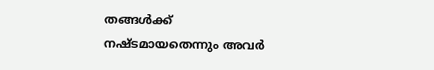തങ്ങള്‍ക്ക് നഷ്ടമായതെന്നും അവര്‍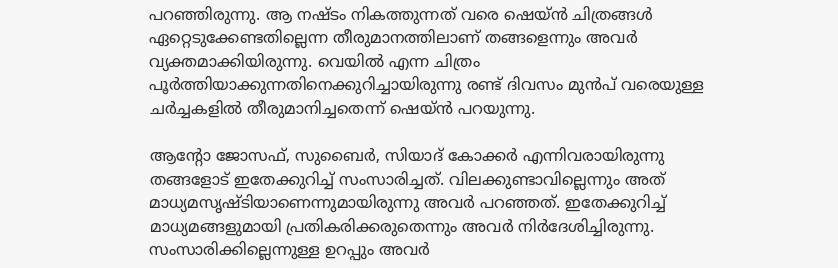പറഞ്ഞിരുന്നു. ആ നഷ്ടം നികത്തുന്നത് വരെ ഷെയ്ന്‍ ചിത്രങ്ങള്‍ ഏറ്റെടുക്കേണ്ടതില്ലെന്ന തീരുമാനത്തിലാണ് തങ്ങളെന്നും അവര്‍ വ്യക്തമാക്കിയിരുന്നു. വെയില്‍ എന്ന ചിത്രം പൂര്‍ത്തിയാക്കുന്നതിനെക്കുറിച്ചായിരുന്നു രണ്ട് ദിവസം മുന്‍പ് വരെയുള്ള ചര്‍ച്ചകളില്‍ തീരുമാനിച്ചതെന്ന് ഷെയ്ന്‍ പറയുന്നു.

ആന്റോ ജോസഫ്, സുബൈര്‍, സിയാദ് കോക്കര്‍ എന്നിവരായിരുന്നു തങ്ങളോട് ഇതേക്കുറിച്ച് സംസാരിച്ചത്. വിലക്കുണ്ടാവില്ലെന്നും അത് മാധ്യമസൃഷ്ടിയാണെന്നുമായിരുന്നു അവര്‍ പറഞ്ഞത്. ഇതേക്കുറിച്ച് മാധ്യമങ്ങളുമായി പ്രതികരിക്കരുതെന്നും അവര്‍ നിര്‍ദേശിച്ചിരുന്നു. സംസാരിക്കില്ലെന്നുള്ള ഉറപ്പും അവര്‍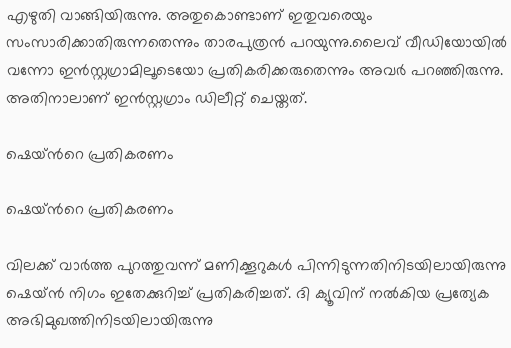എഴുതി വാങ്ങിയിരുന്നു. അതുകൊണ്ടാണ് ഇതുവരെയും സംസാരിക്കാതിരുന്നതെന്നും താരപുത്രന്‍ പറയുന്നു.ലൈവ് വീഡിയോയില്‍ വന്നോ ഇന്‍സ്റ്റഗ്രാമിലൂടെയോ പ്രതികരിക്കരുതെന്നും അവര്‍ പറഞ്ഞിരുന്നു. അതിനാലാണ് ഇന്‍സ്റ്റഗ്രാം ഡിലീറ്റ് ചെയ്തത്.

ഷെയ്ന്‍റെ പ്രതികരണം

ഷെയ്ന്‍റെ പ്രതികരണം

വിലക്ക് വാര്‍ത്ത പുറത്തുവന്ന് മണിക്കൂറുകള്‍ പിന്നിടുന്നതിനിടയിലായിരുന്നു ഷെയ്ന്‍ നിഗം ഇതേക്കുറിച്ച് പ്രതികരിച്ചത്. ദി ക്യൂവിന് നല്‍കിയ പ്രത്യേക അഭിമുഖത്തിനിടയിലായിരുന്നു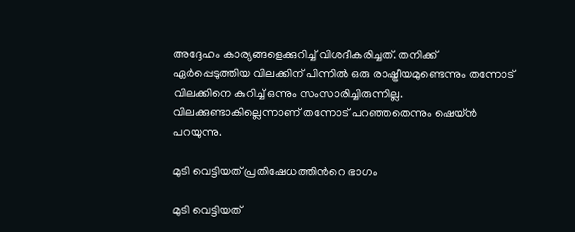അദ്ദേഹം കാര്യങ്ങളെക്കുറിച്ച് വിശദീകരിച്ചത്. തനിക്ക് ഏർപ്പെടുത്തിയ വിലക്കിന് പിന്നിൽ ഒരു രാഷ്ട്രീയമുണ്ടെന്നും തന്നോട് വിലക്കിനെ കുറിച്ച് ഒന്നും സംസാരിച്ചിരുന്നില്ല. വിലക്കുണ്ടാകില്ലെന്നാണ് തന്നോട് പറഞ്ഞതെന്നും ഷെയ്ന്‍ പറയുന്നു.

മുടി വെട്ടിയത് പ്രതിഷേധത്തിന്‍റെ ഭാഗം

മുടി വെട്ടിയത്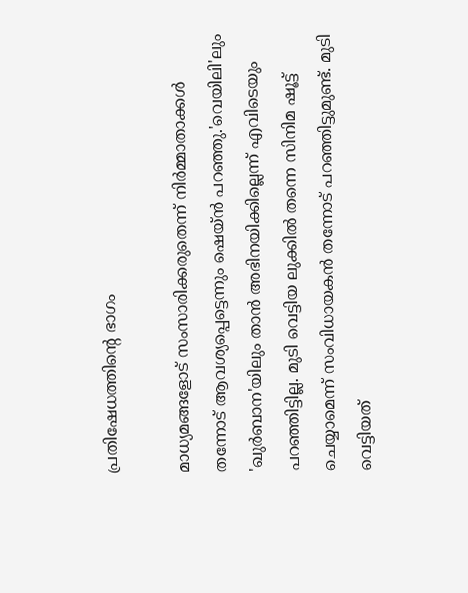പ്രതിഷേധത്തിന്‍റെ ഭാഗം

മാധ്യമങ്ങളോട് സംസാരിക്കരുതെന്ന് നിർമ്മാതാക്കൾ തന്നോട് ആവശ്യപ്പെട്ടെന്നും ഷെയ്ൻ പറഞ്ഞു.'വെയിലി'ലും 'ഖുർ‌ബാന'യിലും താൻ അഭിനയിക്കില്ലെന്ന് എവിടെയും പറഞ്ഞിട്ടില്ല. മുടി വെട്ടിയ ലുക്കിൽ തന്നെ സിനിമ ഷൂട്ട് ചെയ്യാമെന്ന് സംവിധായകൻ തന്നോട് പറഞ്ഞിട്ടുമുണ്ട്. മുടി വെട്ടിയത്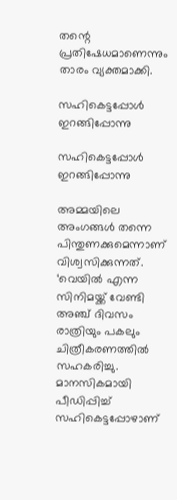തന്റെ പ്രതിഷേധമാണെന്നും താരം വ്യക്തമാക്കി.

സഹികെട്ടപ്പോള്‍ ഇറങ്ങിപ്പോന്നു

സഹികെട്ടപ്പോള്‍ ഇറങ്ങിപ്പോന്നു

അമ്മയിലെ അംഗങ്ങൾ തന്നെ പിന്തുണക്കുമെന്നാണ് വിശ്വസിക്കുന്നത്. ‘വെയിൽ എന്ന സിനിമയ്ക്ക് വേണ്ടി അഞ്ച് ദിവസം രാത്രിയും പകലും ചിത്രീകരണത്തിൽ സഹകരിച്ചു. മാനസികമായി പീഡിപ്പിച്ച് സഹികെട്ടപ്പോഴാണ്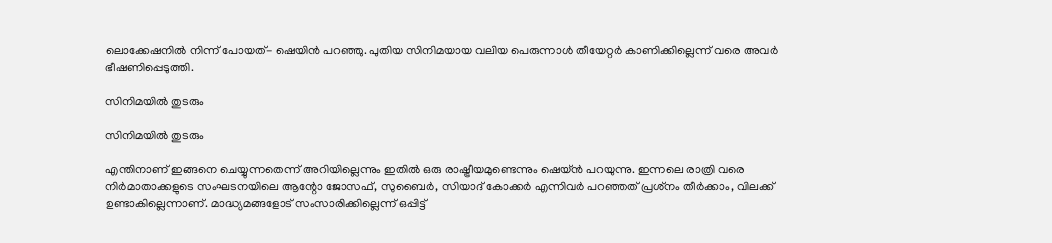ലൊക്കേഷനിൽ നിന്ന് പോയത്- ഷെയിൻ പറഞ്ഞു. പുതിയ സിനിമയായ വലിയ പെരുന്നാൾ തീയേറ്റർ കാണിക്കില്ലെന്ന് വരെ അവർ ഭീഷണിപ്പെടുത്തി.

സിനിമയില്‍ തുടരും

സിനിമയില്‍ തുടരും

എന്തിനാണ് ഇങ്ങനെ ചെയ്യുന്നതെന്ന് അറിയില്ലെന്നും ഇതിൽ ഒരു രാഷ്ട്രീയമുണ്ടെന്നും ഷെയ്ൻ പറയുന്നു. ഇന്നലെ രാത്രി വരെ നിർമാതാക്കളുടെ സംഘടനയിലെ ആന്റോ ജോസഫ്, സുബൈർ, സിയാദ് കോക്കർ എന്നിവര്‍ പറഞ്ഞത് പ്രശ്‌നം തീർക്കാം, വിലക്ക് ഉണ്ടാകില്ലെന്നാണ്. മാദ്ധ്യമങ്ങളോട് സംസാരിക്കില്ലെന്ന് ഒപ്പിട്ട്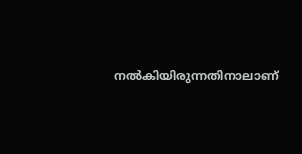നൽകിയിരുന്നതിനാലാണ്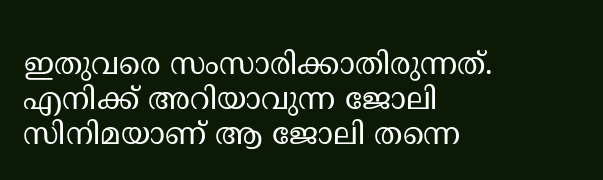ഇതുവരെ സംസാരിക്കാതിരുന്നത്. എനിക്ക് അറിയാവുന്ന ജോലി സിനിമയാണ് ആ ജോലി തന്നെ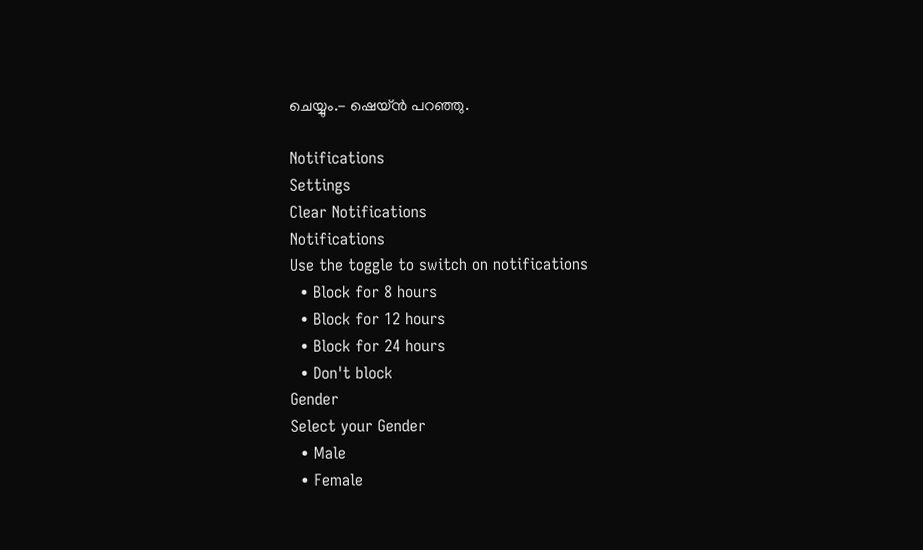ചെയ്യും.- ഷെയ്ൻ പറ‌ഞ്ഞു.

Notifications
Settings
Clear Notifications
Notifications
Use the toggle to switch on notifications
  • Block for 8 hours
  • Block for 12 hours
  • Block for 24 hours
  • Don't block
Gender
Select your Gender
  • Male
  • Female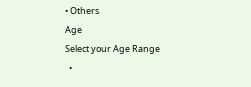• Others
Age
Select your Age Range
  •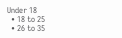Under 18
  • 18 to 25
  • 26 to 35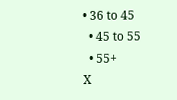• 36 to 45
  • 45 to 55
  • 55+
X